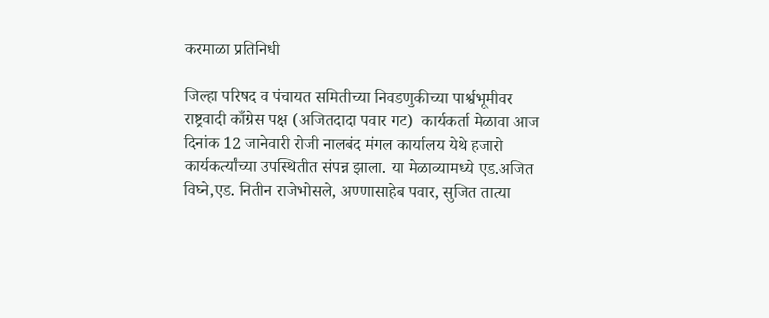करमाळा प्रतिनिधी

जिल्हा परिषद व पंचायत समितीच्या निवडणुकीच्या पार्श्वभूमीवर राष्ट्रवादी काँग्रेस पक्ष (अजितदादा पवार गट)  कार्यकर्ता मेळावा आज दिनांक 12 जानेवारी रोजी नालबंद मंगल कार्यालय येथे हजारो कार्यकर्त्यांच्या उपस्थितीत संपन्न झाला. या मेळाव्यामध्ये एड.अजित विघ्ने,एड. नितीन राजेभोसले, अण्णासाहेब पवार, सुजित तात्या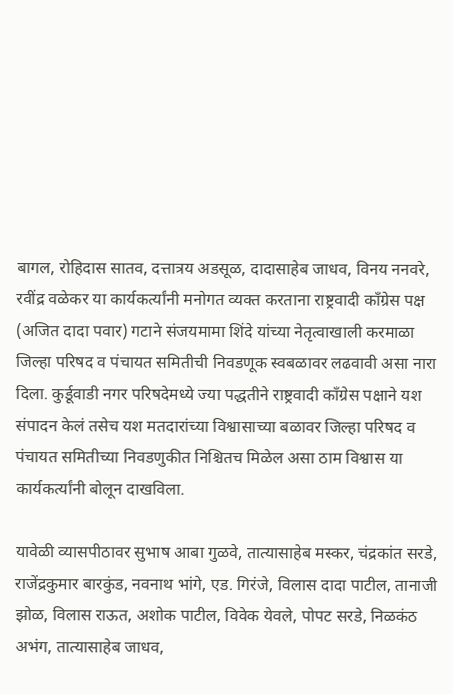बागल, रोहिदास सातव, दत्तात्रय अडसूळ, दादासाहेब जाधव, विनय ननवरे, रवींद्र वळेकर या कार्यकर्त्यांनी मनोगत व्यक्त करताना राष्ट्रवादी काँग्रेस पक्ष (अजित दादा पवार) गटाने संजयमामा शिंदे यांच्या नेतृत्वाखाली करमाळा जिल्हा परिषद व पंचायत समितीची निवडणूक स्वबळावर लढवावी असा नारा दिला. कुर्डूवाडी नगर परिषदेमध्ये ज्या पद्धतीने राष्ट्रवादी काँग्रेस पक्षाने यश संपादन केलं तसेच यश मतदारांच्या विश्वासाच्या बळावर जिल्हा परिषद व पंचायत समितीच्या निवडणुकीत निश्चितच मिळेल असा ठाम विश्वास या कार्यकर्त्यांनी बोलून दाखविला.

यावेळी व्यासपीठावर सुभाष आबा गुळवे, तात्यासाहेब मस्कर, चंद्रकांत सरडे, राजेंद्रकुमार बारकुंड, नवनाथ भांगे, एड. गिरंजे, विलास दादा पाटील, तानाजी झोळ, विलास राऊत, अशोक पाटील, विवेक येवले, पोपट सरडे, निळकंठ अभंग, तात्यासाहेब जाधव,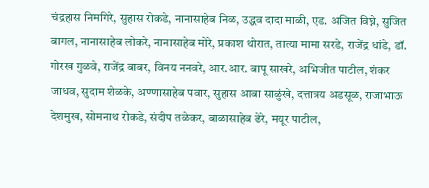चंद्रहास निमगिरे, सुहास रोकडे, नानासाहेब निळ, उद्धव दादा माळी, एड. अजित विघ्ने, सुजित बागल, नानासाहेब लोकरे, नानासाहेब मोरे, प्रकाश थोरात, तात्या मामा सरडे, राजेंद्र धांडे, डॉ. गोरख गुळवे, राजेंद्र बाबर, विनय ननवरे, आर.आर. बापू साखरे, अभिजीत पाटील, शंकर जाधव, सुदाम शेळके, अण्णासाहेब पवार, सुहास आबा साळुंखे, दत्तात्रय अडसूळ, राजाभाऊ देशमुख, सोमनाथ रोकडे, संदीप तळेकर, बाळासाहेब ढेरे, मयूर पाटील,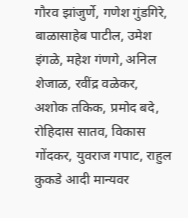गौरव झांजुर्णे, गणेश गुंडगिरे, बाळासाहेब पाटील, उमेश इंगळे, महेश गंणगे, अनिल शेजाळ, रवींद्र वळेकर, अशोक तकिक, प्रमोद बदे, रोहिदास सातव, विकास गोंदकर, युवराज गपाट, राहुल कुकडे आदी मान्यवर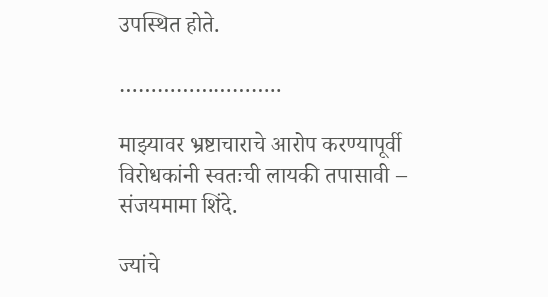उपस्थित होते.

……………………..

माझ्यावर भ्रष्टाचाराचे आरोप करण्यापूर्वी विरोधकांनी स्वतःची लायकी तपासावी – संजयमामा शिंदे.

ज्यांचे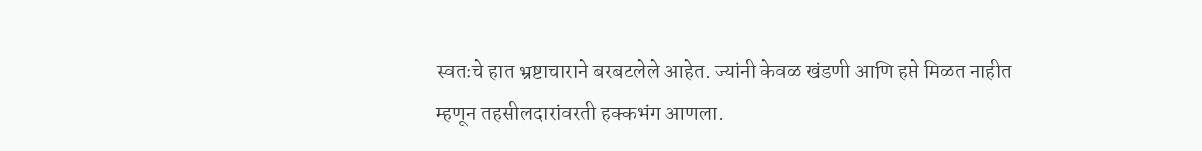स्वतःचे हात भ्रष्टाचाराने बरबटलेले आहेत. ज्यांनी केवळ खंडणी आणि हप्ते मिळत नाहीत म्हणून तहसीलदारांवरती हक्कभंग आणला.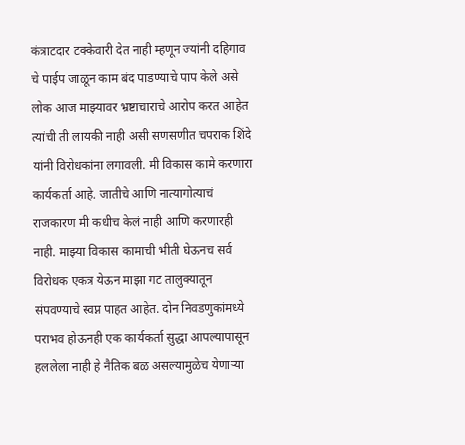कंत्राटदार टक्केवारी देत नाही म्हणून ज्यांनी दहिगाव चे पाईप जाळून काम बंद पाडण्याचे पाप केले असे लोक आज माझ्यावर भ्रष्टाचाराचे आरोप करत आहेत त्यांची ती लायकी नाही असी सणसणीत चपराक शिंदे यांनी विरोधकांना लगावली. मी विकास कामे करणारा कार्यकर्ता आहे. जातीचे आणि नात्यागोत्याचं राजकारण मी कधीच केलं नाही आणि करणारही नाही. माझ्या विकास कामाची भीती घेऊनच सर्व विरोधक एकत्र येऊन माझा गट तालुक्यातून संपवण्याचे स्वप्न पाहत आहेत. दोन निवडणुकांमध्ये पराभव होऊनही एक कार्यकर्ता सुद्धा आपल्यापासून हललेला नाही हे नैतिक बळ असल्यामुळेच येणाऱ्या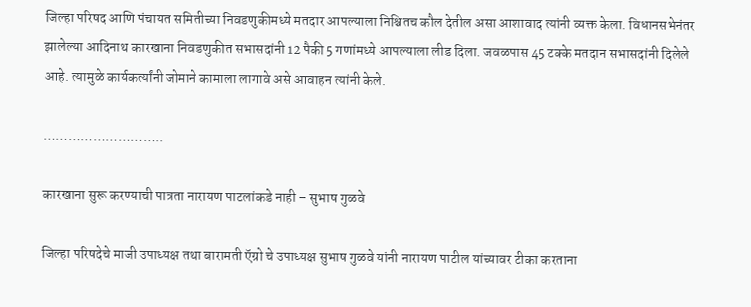जिल्हा परिषद आणि पंचायत समितीच्या निवडणुकीमध्ये मतदार आपल्याला निश्चितच कौल देतील असा आशावाद त्यांनी व्यक्त केला. विधानसभेनंतर झालेल्या आदिनाथ कारखाना निवडणुकीत सभासदांनी 12 पैकी 5 गणांमध्ये आपल्याला लीड दिला. जवळपास 45 टक्के मतदान सभासदांनी दिलेले आहे. त्यामुळे कार्यकर्त्यांनी जोमाने कामाला लागावे असे आवाहन त्यांनी केले.

………………………..

कारखाना सुरू करण्याची पात्रता नारायण पाटलांकडे नाही – सुभाष गुळवे

जिल्हा परिषदेचे माजी उपाध्यक्ष तथा बारामती ऍग्रो चे उपाध्यक्ष सुभाष गुळवे यांनी नारायण पाटील यांच्यावर टीका करताना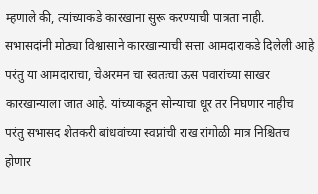म्हणाले की, त्यांच्याकडे कारखाना सुरू करण्याची पात्रता नाही. सभासदांनी मोठ्या विश्वासाने कारखान्याची सत्ता आमदाराकडे दिलेली आहे परंतु या आमदाराचा, चेअरमन चा स्वतःचा ऊस पवारांच्या साखर कारखान्याला जात आहे. यांच्याकडून सोन्याचा धूर तर निघणार नाहीच परंतु सभासद शेतकरी बांधवांच्या स्वप्नांची राख रांगोळी मात्र निश्चितच होणार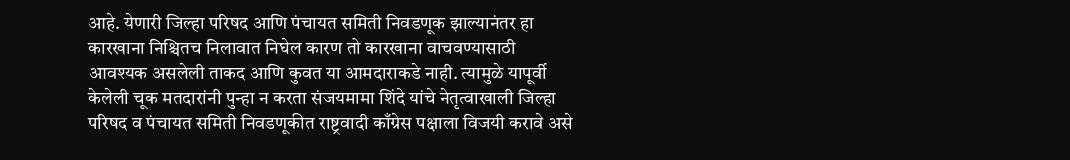आहे. येणारी जिल्हा परिषद आणि पंचायत समिती निवडणूक झाल्यानंतर हा कारखाना निश्चितच निलावात निघेल कारण तो कारखाना वाचवण्यासाठी आवश्यक असलेली ताकद आणि कुवत या आमदाराकडे नाही. त्यामुळे यापूर्वी केलेली चूक मतदारांनी पुन्हा न करता संजयमामा शिंदे यांचे नेतृत्वाखाली जिल्हा परिषद व पंचायत समिती निवडणूकीत राष्ट्रवादी काँग्रेस पक्षाला विजयी करावे असे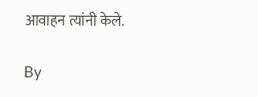आवाहन त्यांनी केले.

By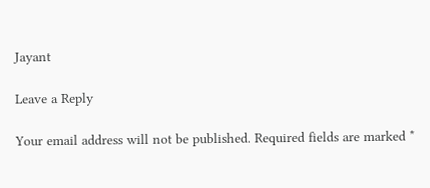Jayant

Leave a Reply

Your email address will not be published. Required fields are marked *